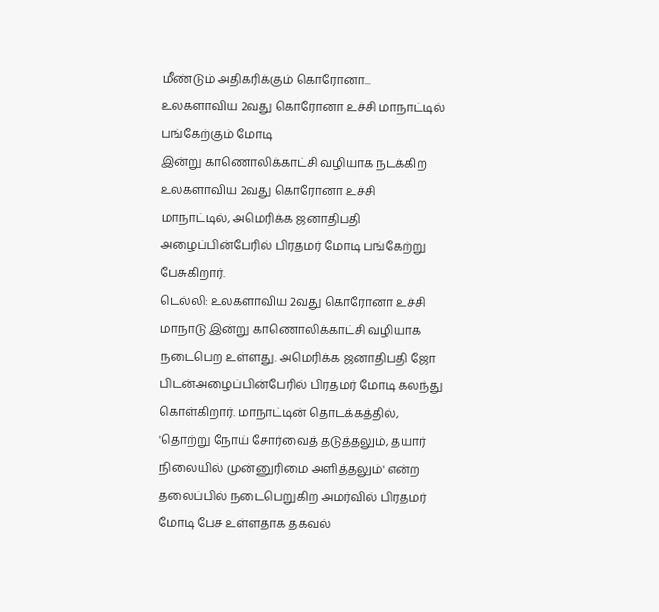மீண்டும் அதிகரிக்கும் கொரோனா... உலகளாவிய 2வது கொரோனா உச்சி மாநாட்டில் பங்கேற்கும் மோடி
இன்று காணொலிக்காட்சி வழியாக நடக்கிற உலகளாவிய 2வது கொரோனா உச்சி மாநாட்டில், அமெரிக்க ஜனாதிபதி அழைப்பின்பேரில் பிரதமர் மோடி பங்கேற்று பேசுகிறார்.
டெல்லி: உலகளாவிய 2வது கொரோனா உச்சி மாநாடு இன்று காணொலிக்காட்சி வழியாக நடைபெற உள்ளது. அமெரிக்க ஜனாதிபதி ஜோ பிடன்அழைப்பின்பேரில் பிரதமர் மோடி கலந்து கொள்கிறார். மாநாட்டின் தொடக்கத்தில், 'தொற்று நோய் சோர்வைத் தடுத்தலும், தயார் நிலையில் முன்னுரிமை அளித்தலும்' என்ற தலைப்பில் நடைபெறுகிற அமர்வில் பிரதமர் மோடி பேச உள்ளதாக தகவல்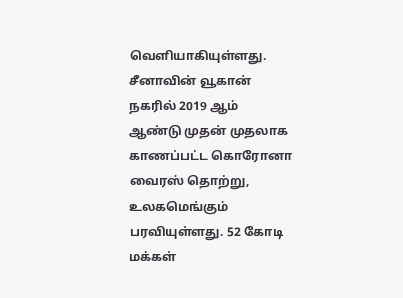வெளியாகியுள்ளது.
சீனாவின் வூகான் நகரில் 2019 ஆம் ஆண்டு முதன் முதலாக காணப்பட்ட கொரோனா வைரஸ் தொற்று, உலகமெங்கும் பரவியுள்ளது. 52 கோடி மக்கள்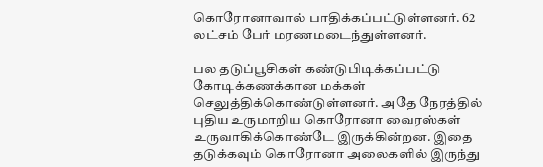கொரோனாவால் பாதிக்கப்பட்டுள்ளனர். 62 லட்சம் பேர் மரணமடைந்துள்ளனர்.

பல தடுப்பூசிகள் கண்டுபிடிக்கப்பட்டு கோடிக்கணக்கான மக்கள் செலுத்திக்கொண்டுள்ளனர். அதே நேரத்தில் புதிய உருமாறிய கொரோனா வைரஸ்கள் உருவாகிக்கொண்டே இருக்கின்றன. இதை தடுக்கவும் கொரோனா அலைகளில் இருந்து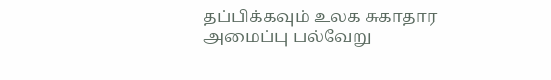தப்பிக்கவும் உலக சுகாதார அமைப்பு பல்வேறு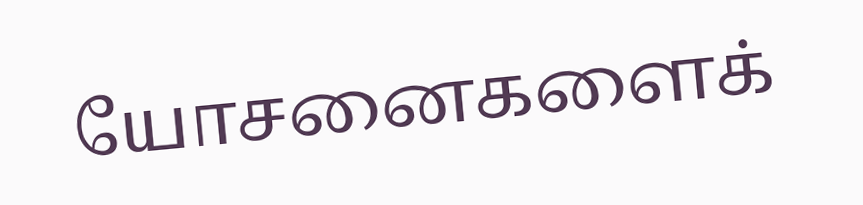யோசனைகளைக்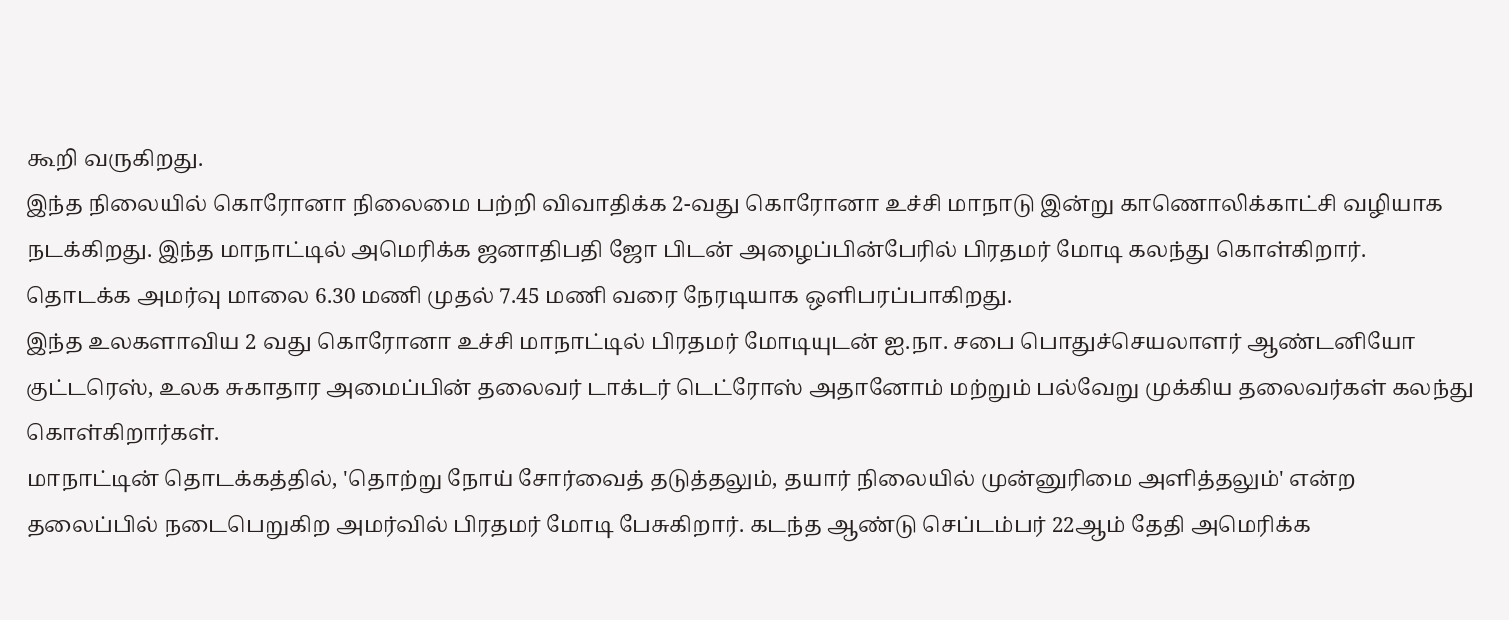கூறி வருகிறது.
இந்த நிலையில் கொரோனா நிலைமை பற்றி விவாதிக்க 2-வது கொரோனா உச்சி மாநாடு இன்று காணொலிக்காட்சி வழியாக நடக்கிறது. இந்த மாநாட்டில் அமெரிக்க ஜனாதிபதி ஜோ பிடன் அழைப்பின்பேரில் பிரதமர் மோடி கலந்து கொள்கிறார். தொடக்க அமர்வு மாலை 6.30 மணி முதல் 7.45 மணி வரை நேரடியாக ஒளிபரப்பாகிறது.
இந்த உலகளாவிய 2 வது கொரோனா உச்சி மாநாட்டில் பிரதமர் மோடியுடன் ஐ.நா. சபை பொதுச்செயலாளர் ஆண்டனியோ குட்டரெஸ், உலக சுகாதார அமைப்பின் தலைவர் டாக்டர் டெட்ரோஸ் அதானோம் மற்றும் பல்வேறு முக்கிய தலைவர்கள் கலந்து கொள்கிறார்கள்.
மாநாட்டின் தொடக்கத்தில், 'தொற்று நோய் சோர்வைத் தடுத்தலும், தயார் நிலையில் முன்னுரிமை அளித்தலும்' என்ற தலைப்பில் நடைபெறுகிற அமர்வில் பிரதமர் மோடி பேசுகிறார். கடந்த ஆண்டு செப்டம்பர் 22ஆம் தேதி அமெரிக்க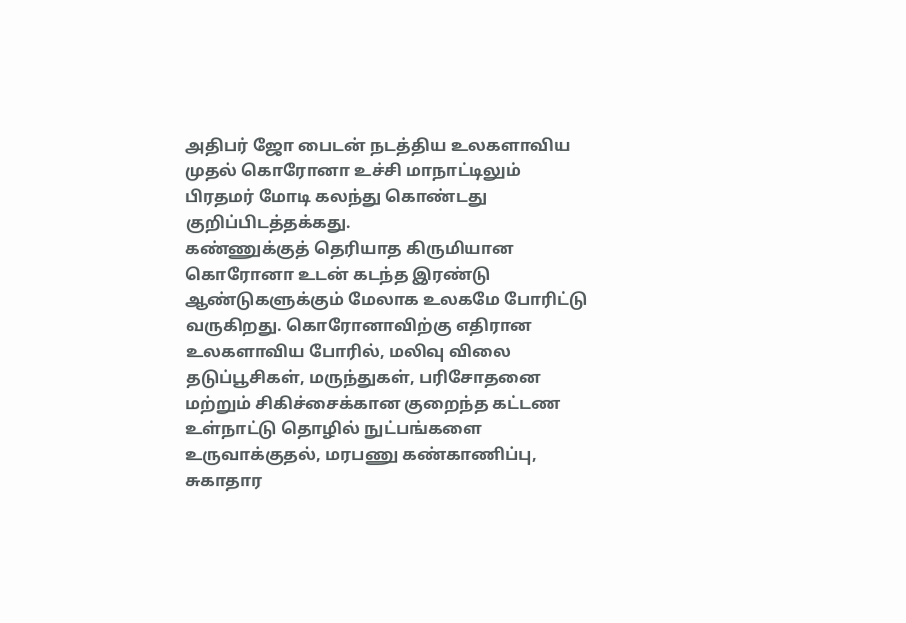அதிபர் ஜோ பைடன் நடத்திய உலகளாவிய முதல் கொரோனா உச்சி மாநாட்டிலும் பிரதமர் மோடி கலந்து கொண்டது குறிப்பிடத்தக்கது.
கண்ணுக்குத் தெரியாத கிருமியான கொரோனா உடன் கடந்த இரண்டு ஆண்டுகளுக்கும் மேலாக உலகமே போரிட்டு வருகிறது. கொரோனாவிற்கு எதிரான உலகளாவிய போரில், மலிவு விலை தடுப்பூசிகள், மருந்துகள், பரிசோதனை மற்றும் சிகிச்சைக்கான குறைந்த கட்டண உள்நாட்டு தொழில் நுட்பங்களை உருவாக்குதல், மரபணு கண்காணிப்பு, சுகாதார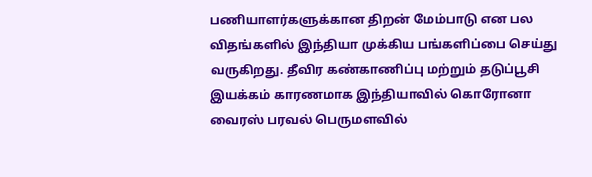பணியாளர்களுக்கான திறன் மேம்பாடு என பல விதங்களில் இந்தியா முக்கிய பங்களிப்பை செய்து வருகிறது. தீவிர கண்காணிப்பு மற்றும் தடுப்பூசி இயக்கம் காரணமாக இந்தியாவில் கொரோனா வைரஸ் பரவல் பெருமளவில்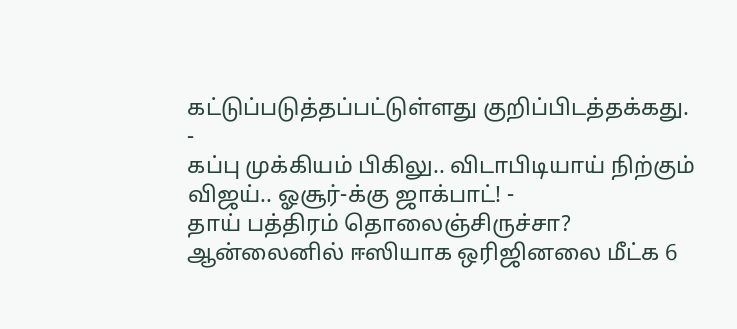கட்டுப்படுத்தப்பட்டுள்ளது குறிப்பிடத்தக்கது.
-
கப்பு முக்கியம் பிகிலு.. விடாபிடியாய் நிற்கும் விஜய்.. ஓசூர்-க்கு ஜாக்பாட்! -
தாய் பத்திரம் தொலைஞ்சிருச்சா? ஆன்லைனில் ஈஸியாக ஒரிஜினலை மீட்க 6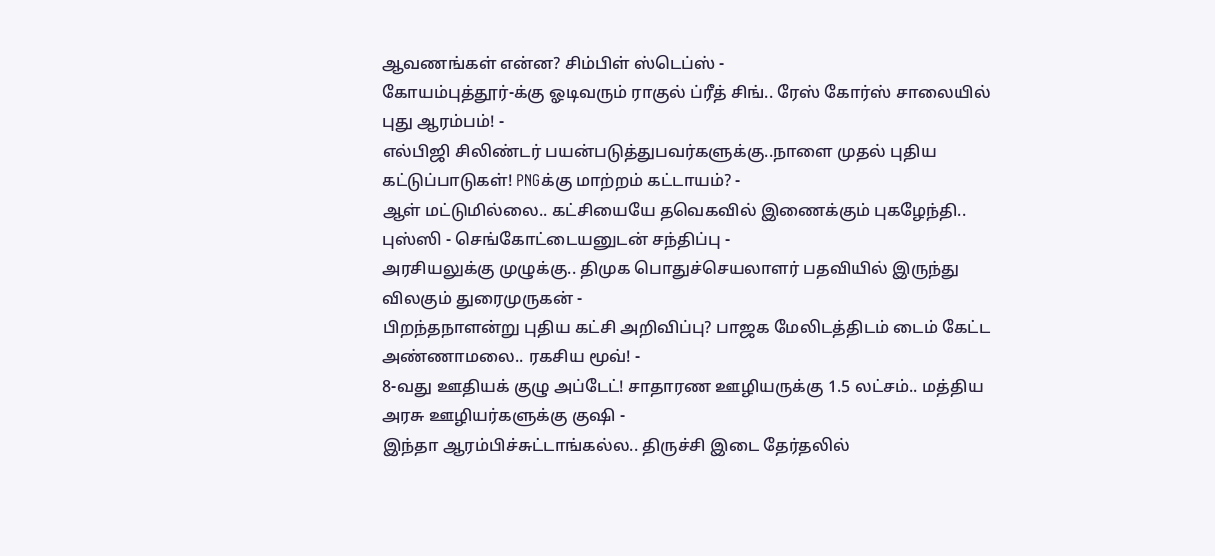ஆவணங்கள் என்ன? சிம்பிள் ஸ்டெப்ஸ் -
கோயம்புத்தூர்-க்கு ஓடிவரும் ராகுல் ப்ரீத் சிங்.. ரேஸ் கோர்ஸ் சாலையில் புது ஆரம்பம்! -
எல்பிஜி சிலிண்டர் பயன்படுத்துபவர்களுக்கு..நாளை முதல் புதிய கட்டுப்பாடுகள்! PNGக்கு மாற்றம் கட்டாயம்? -
ஆள் மட்டுமில்லை.. கட்சியையே தவெகவில் இணைக்கும் புகழேந்தி.. புஸ்ஸி - செங்கோட்டையனுடன் சந்திப்பு -
அரசியலுக்கு முழுக்கு.. திமுக பொதுச்செயலாளர் பதவியில் இருந்து விலகும் துரைமுருகன் -
பிறந்தநாளன்று புதிய கட்சி அறிவிப்பு? பாஜக மேலிடத்திடம் டைம் கேட்ட அண்ணாமலை.. ரகசிய மூவ்! -
8-வது ஊதியக் குழு அப்டேட்! சாதாரண ஊழியருக்கு 1.5 லட்சம்.. மத்திய அரசு ஊழியர்களுக்கு குஷி -
இந்தா ஆரம்பிச்சுட்டாங்கல்ல.. திருச்சி இடை தேர்தலில்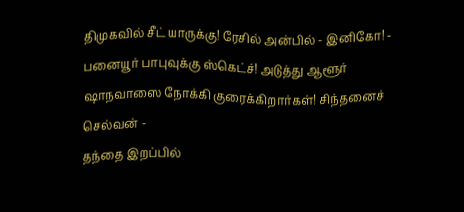திமுகவில் சீட் யாருக்கு! ரேசில் அன்பில் - இனிகோ! -
பனையூர் பாபுவுக்கு ஸ்கெட்ச்! அடுத்து ஆளூர் ஷாநவாஸை நோக்கி குரைக்கிறார்கள்! சிந்தனைச் செல்வன் -
தந்தை இறப்பில்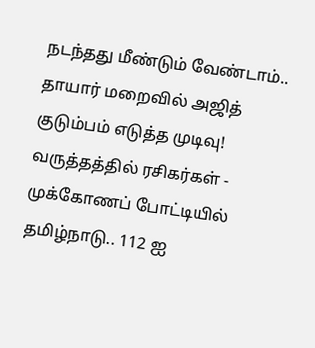நடந்தது மீண்டும் வேண்டாம்.. தாயார் மறைவில் அஜித் குடும்பம் எடுத்த முடிவு! வருத்தத்தில் ரசிகர்கள் -
முக்கோணப் போட்டியில் தமிழ்நாடு.. 112 ஐ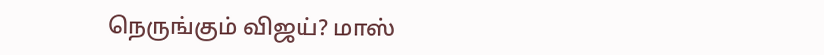நெருங்கும் விஜய்? மாஸ்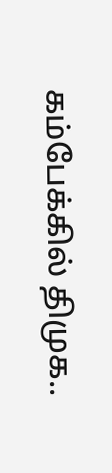கம்பேக்கில் திமுக..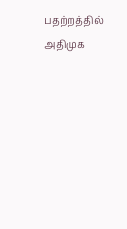பதற்றத்தில் அதிமுக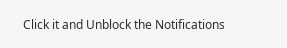Click it and Unblock the Notifications